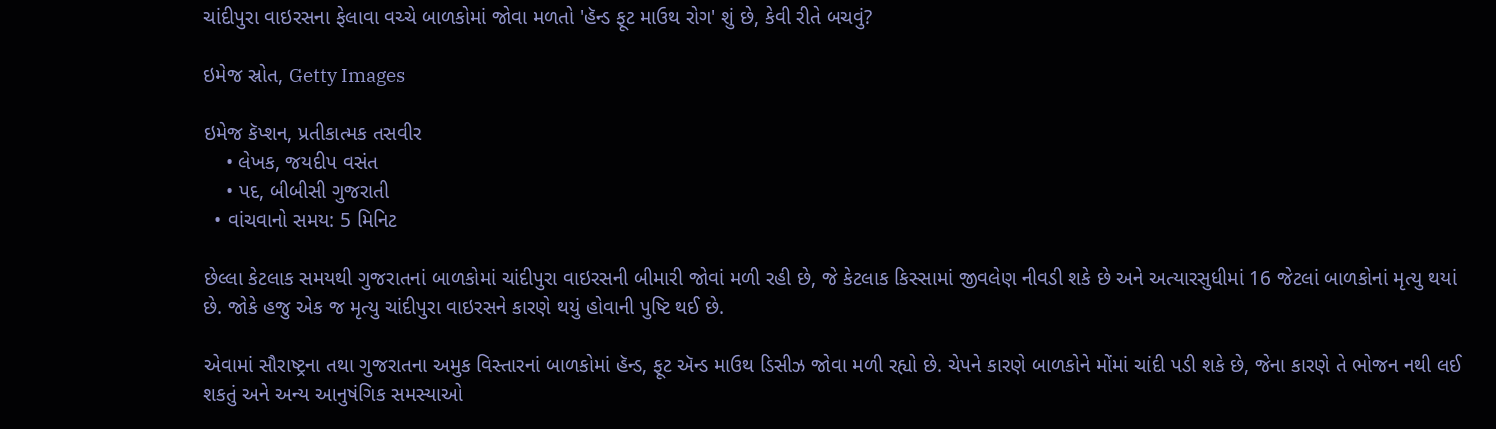ચાંદીપુરા વાઇરસના ફેલાવા વચ્ચે બાળકોમાં જોવા મળતો 'હૅન્ડ ફૂટ માઉથ રોગ' શું છે, કેવી રીતે બચવું?

ઇમેજ સ્રોત, Getty Images

ઇમેજ કૅપ્શન, પ્રતીકાત્મક તસવીર
    • લેખક, જયદીપ વસંત
    • પદ, બીબીસી ગુજરાતી
  • વાંચવાનો સમય: 5 મિનિટ

છેલ્લા કેટલાક સમયથી ગુજરાતનાં બાળકોમાં ચાંદીપુરા વાઇરસની બીમારી જોવાં મળી રહી છે, જે કેટલાક કિસ્સામાં જીવલેણ નીવડી શકે છે અને અત્યારસુધીમાં 16 જેટલાં બાળકોનાં મૃત્યુ થયાં છે. જોકે હજુ એક જ મૃત્યુ ચાંદીપુરા વાઇરસને કારણે થયું હોવાની પુષ્ટિ થઈ છે.

એવામાં સૌરાષ્ટ્રના તથા ગુજરાતના અમુક વિસ્તારનાં બાળકોમાં હૅન્ડ, ફૂટ ઍન્ડ માઉથ ડિસીઝ જોવા મળી રહ્યો છે. ચેપને કારણે બાળકોને મોંમાં ચાંદી પડી શકે છે, જેના કારણે તે ભોજન નથી લઈ શકતું અને અન્ય આનુષંગિક સમસ્યાઓ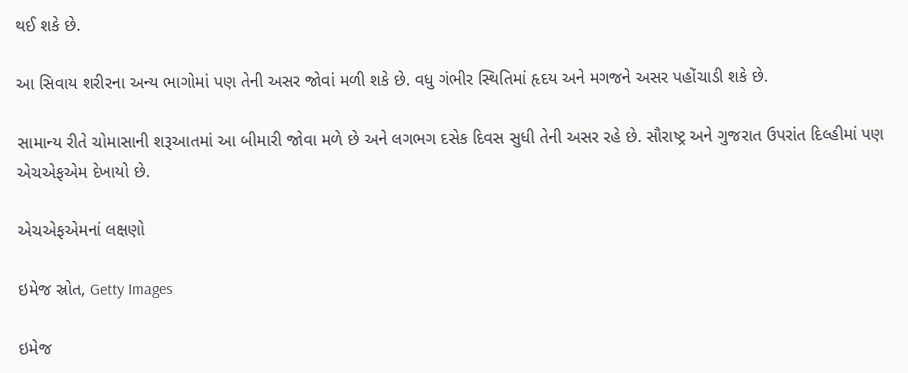થઈ શકે છે.

આ સિવાય શરીરના અન્ય ભાગોમાં પણ તેની અસર જોવાં મળી શકે છે. વધુ ગંભીર સ્થિતિમાં હૃદય અને મગજને અસર પહોંચાડી શકે છે.

સામાન્ય રીતે ચોમાસાની શરૂઆતમાં આ બીમારી જોવા મળે છે અને લગભગ દસેક દિવસ સુધી તેની અસર રહે છે. સૌરાષ્ટ્ર અને ગુજરાત ઉપરાંત દિલ્હીમાં પણ એચએફએમ દેખાયો છે.

એચએફએમનાં લક્ષણો

ઇમેજ સ્રોત, Getty Images

ઇમેજ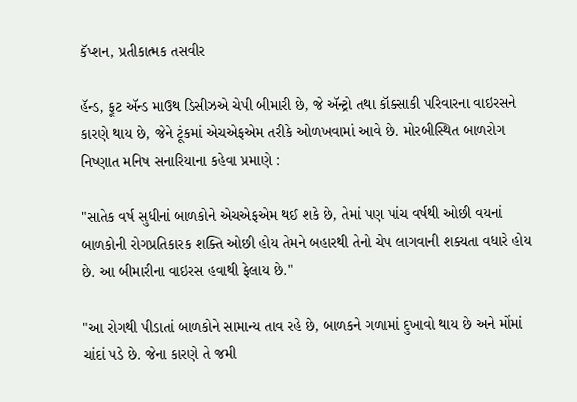કૅપ્શન, પ્રતીકાત્મક તસવીર

હૅન્ડ, ફૂટ ઍન્ડ માઉથ ડિસીઝએ ચેપી બીમારી છે, જે ઍન્ટ્રો તથા કૉક્સાકી પરિવારના વાઇરસને કારણે થાય છે, જેને ટૂંકમાં એચએફએમ તરીકે ઓળખવામાં આવે છે. મોરબીસ્થિત બાળરોગ નિષ્ણાત મનિષ સનારિયાના કહેવા પ્રમાણે :

"સાતેક વર્ષ સુધીનાં બાળકોને એચએફએમ થઈ શકે છે, તેમાં પણ પાંચ વર્ષથી ઓછી વયનાં બાળકોની રોગપ્રતિકારક શક્તિ ઓછી હોય તેમને બહારથી તેનો ચેપ લાગવાની શક્યતા વધારે હોય છે. આ બીમારીના વાઇરસ હવાથી ફેલાય છે."

"આ રોગથી પીડાતાં બાળકોને સામાન્ય તાવ રહે છે, બાળકને ગળામાં દુખાવો થાય છે અને મોંમાં ચાંદાં પડે છે. જેના કારણે તે જમી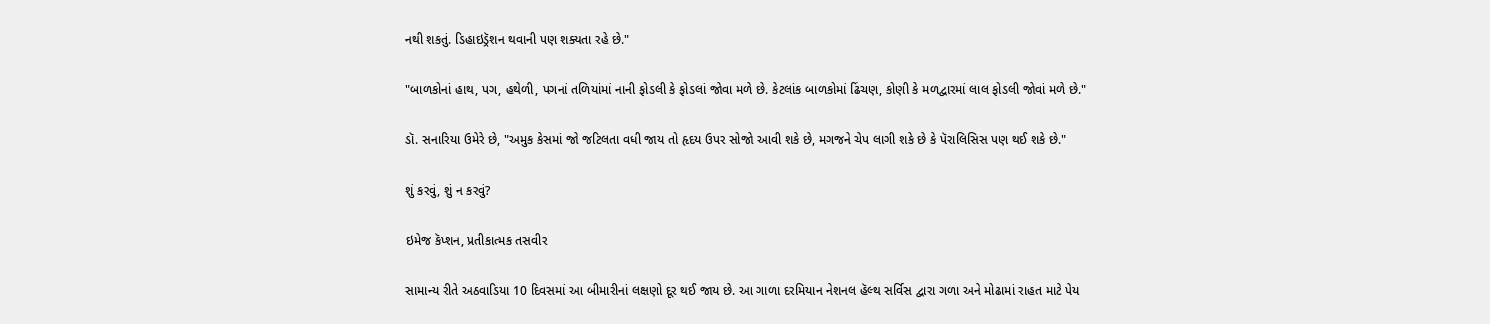નથી શકતું. ડિહાઇડ્રૅશન થવાની પણ શક્યતા રહે છે."

"બાળકોનાં હાથ, પગ, હથેળી, પગનાં તળિયાંમાં નાની ફોડલી કે ફોડલાં જોવા મળે છે. કેટલાંક બાળકોમાં ઢિંચણ, કોણી કે મળદ્વારમાં લાલ ફોડલી જોવાં મળે છે."

ડૉ. સનારિયા ઉમેરે છે, "અમુક કેસમાં જો જટિલતા વધી જાય તો હૃદય ઉપર સોજો આવી શકે છે, મગજને ચેપ લાગી શકે છે કે પૅરાલિસિસ પણ થઈ શકે છે."

શું કરવું, શું ન કરવું?

ઇમેજ કૅપ્શન, પ્રતીકાત્મક તસવીર

સામાન્ય રીતે અઠવાડિયા 10 દિવસમાં આ બીમારીનાં લક્ષણો દૂર થઈ જાય છે. આ ગાળા દરમિયાન નેશનલ હૅલ્થ સર્વિસ દ્વારા ગળા અને મોઢામાં રાહત માટે પેય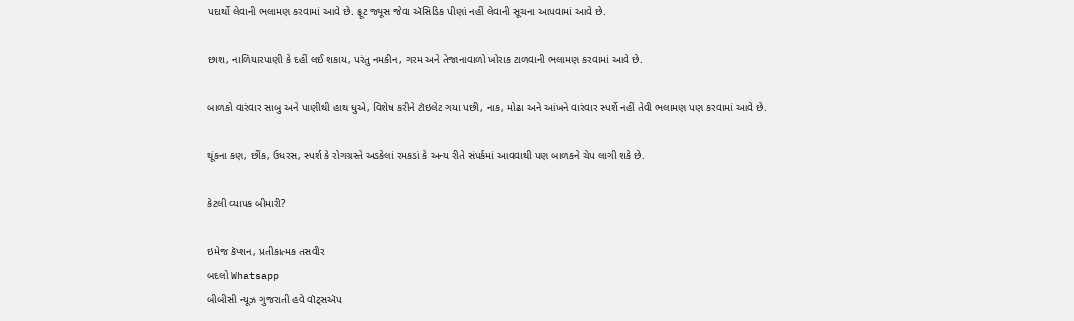પદાર્થો લેવાની ભલામણ કરવામાં આવે છે. ફ્રૂટ જ્યૂસ જેવા ઍસિડિક પીણાં નહીં લેવાની સૂચના આપવામાં આવે છે.

છાશ, નાળિયારપાણી કે દહીં લઈ શકાય, પરંતુ નમકીન, ગરમ અને તેજાનાવાળો ખોરાક ટાળવાની ભલામણ કરવામાં આવે છે.

બાળકો વારંવાર સાબુ અને પાણીથી હાથ ધુએ, વિશેષ કરીને ટૉઇલેટ ગયા પછી, નાક, મોઢા અને આંખને વારંવાર સ્પર્શે નહીં તેવી ભલામણ પણ કરવામાં આવે છે.

થૂંકના કણ, છીંક, ઉધરસ, સ્પર્શ કે રોગગ્રસ્તે અડકેલાં રમકડાં કે અન્ય રીતે સંપર્કમાં આવવાથી પણ બાળકને ચેપ લાગી શકે છે.

કેટલી વ્યાપક બીમારી?

ઇમેજ કૅપ્શન, પ્રતીકાત્મક તસવીર
બદલો Whatsapp
બીબીસી ન્યૂઝ ગુજરાતી હવે વૉટ્સઍપ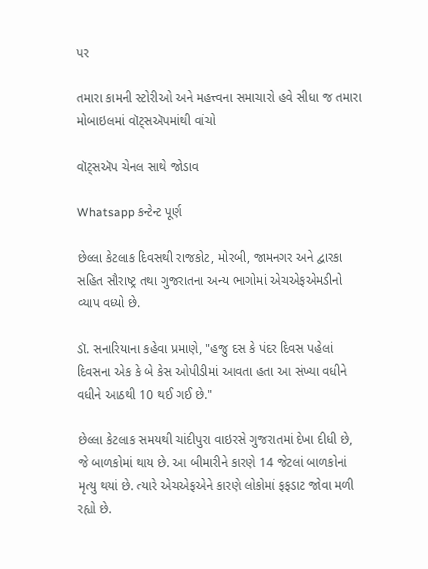પર

તમારા કામની સ્ટોરીઓ અને મહત્ત્વના સમાચારો હવે સીધા જ તમારા મોબાઇલમાં વૉટ્સઍપમાંથી વાંચો

વૉટ્સઍપ ચેનલ સાથે જોડાવ

Whatsapp કન્ટેન્ટ પૂર્ણ

છેલ્લા કેટલાક દિવસથી રાજકોટ, મોરબી, જામનગર અને દ્વારકા સહિત સૌરાષ્ટ્ર તથા ગુજરાતના અન્ય ભાગોમાં એચએફએમડીનો વ્યાપ વધ્યો છે.

ડૉ. સનારિયાના કહેવા પ્રમાણે, "હજુ દસ કે પંદર દિવસ પહેલાં દિવસના એક કે બે કેસ ઓપીડીમાં આવતા હતા આ સંખ્યા વધીને વધીને આઠથી 10 થઈ ગઈ છે."

છેલ્લા કેટલાક સમયથી ચાંદીપુરા વાઇરસે ગુજરાતમાં દેખા દીધી છે, જે બાળકોમાં થાય છે. આ બીમારીને કારણે 14 જેટલાં બાળકોનાં મૃત્યુ થયાં છે. ત્યારે એચએફએને કારણે લોકોમાં ફફડાટ જોવા મળી રહ્યો છે.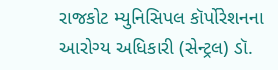રાજકોટ મ્યુનિસિપલ કૉર્પોરેશનના આરોગ્ય અધિકારી (સેન્ટ્રલ) ડૉ.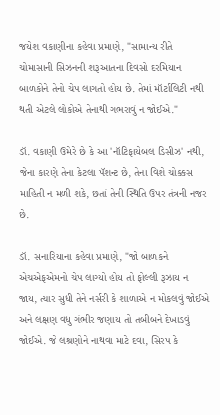જયેશ વકાણીના કહેવા પ્રમાણે, "સામાન્ય રીતે ચોમાસાની સિઝનની શરૂઆતના દિવસો દરમિયાન બાળકોને તેનો ચેપ લાગતો હોય છે. તેમાં મૉર્ટાલિટી નથી થતી એટલે લોકોએ તેનાથી ગભરાવું ન જોઈએ."

ડૉ. વકાણી ઉમેરે છે કે આ 'નૉટિફાયેબલ ડિસીઝ' નથી, જેના કારણે તેના કેટલા પૅશન્ટ છે, તેના વિશે ચોક્કસ માહિતી ન મળી શકે, છતાં તેની સ્થિતિ ઉપર તંત્રની નજર છે.

ડૉ. સનારિયાના કહેવા પ્રમાણે, "જો બાળકને એચએફએમનો ચેપ લાગ્યો હોય તો ફોલ્લી રૂઝાય ન જાય, ત્યાર સુધી તેને નર્સરી કે શાળાએ ન મોકલવું જોઈએ અને લક્ષણ વધુ ગંભીર જણાય તો તબીબને દેખાડવું જોઈએ. જે લશ્રણોને નાથવા માટે દવા, સિરપ કે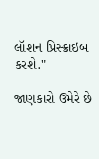લૉશન પ્રિસ્ક્રાઇબ કરશે."

જાણકારો ઉમેરે છે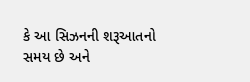કે આ સિઝનની શરૂઆતનો સમય છે અને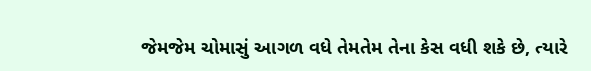જેમજેમ ચોમાસું આગળ વધે તેમતેમ તેના કેસ વધી શકે છે, ત્યારે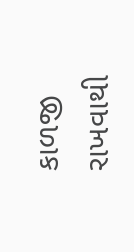કાળજી રાખવાથી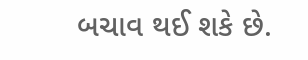બચાવ થઈ શકે છે.